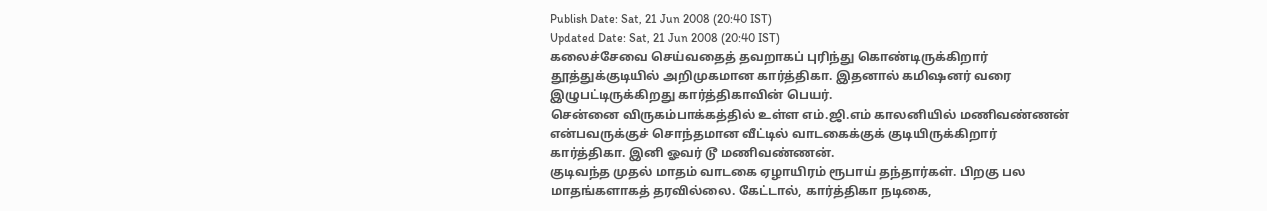Publish Date: Sat, 21 Jun 2008 (20:40 IST)
Updated Date: Sat, 21 Jun 2008 (20:40 IST)
கலைச்சேவை செய்வதைத் தவறாகப் புரிந்து கொண்டிருக்கிறார் தூத்துக்குடியில் அறிமுகமான கார்த்திகா. இதனால் கமிஷனர் வரை இழுபட்டிருக்கிறது கார்த்திகாவின் பெயர்.
சென்னை விருகம்பாக்கத்தில் உள்ள எம்.ஜி.எம் காலனியில் மணிவண்ணன் என்பவருக்குச் சொந்தமான வீட்டில் வாடகைக்குக் குடியிருக்கிறார் கார்த்திகா. இனி ஓவர் டூ மணிவண்ணன்.
குடிவந்த முதல் மாதம் வாடகை ஏழாயிரம் ரூபாய் தந்தார்கள். பிறகு பல மாதங்களாகத் தரவில்லை. கேட்டால், கார்த்திகா நடிகை,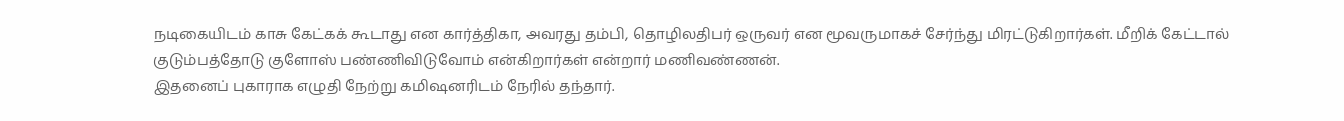நடிகையிடம் காசு கேட்கக் கூடாது என கார்த்திகா, அவரது தம்பி, தொழிலதிபர் ஒருவர் என மூவருமாகச் சேர்ந்து மிரட்டுகிறார்கள். மீறிக் கேட்டால் குடும்பத்தோடு குளோஸ் பண்ணிவிடுவோம் என்கிறார்கள் என்றார் மணிவண்ணன்.
இதனைப் புகாராக எழுதி நேற்று கமிஷனரிடம் நேரில் தந்தார்.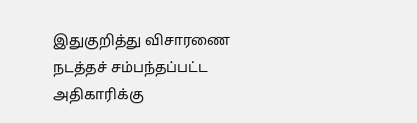இதுகுறித்து விசாரணை நடத்தச் சம்பந்தப்பட்ட அதிகாரிக்கு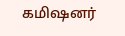கமிஷனர்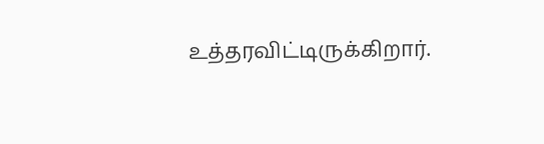உத்தரவிட்டிருக்கிறார்.